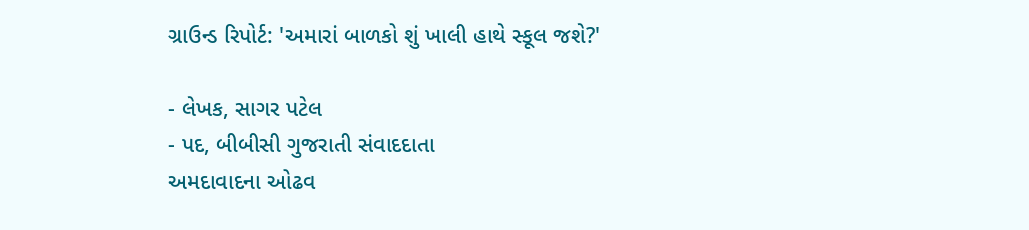ગ્રાઉન્ડ રિપોર્ટ: 'અમારાં બાળકો શું ખાલી હાથે સ્કૂલ જશે?'

- લેખક, સાગર પટેલ
- પદ, બીબીસી ગુજરાતી સંવાદદાતા
અમદાવાદના ઓઢવ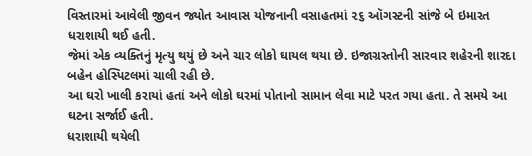વિસ્તારમાં આવેલી જીવન જ્યોત આવાસ યોજનાની વસાહતમાં ૨૬ ઑગસ્ટની સાંજે બે ઇમારત ધરાશાયી થઈ હતી.
જેમાં એક વ્યક્તિનું મૃત્યુ થયું છે અને ચાર લોકો ઘાયલ થયા છે. ઇજાગ્રસ્તોની સારવાર શહેરની શારદા બહેન હોસ્પિટલમાં ચાલી રહી છે.
આ ઘરો ખાલી કરાયાં હતાં અને લોકો ઘરમાં પોતાનો સામાન લેવા માટે પરત ગયા હતા. તે સમયે આ ઘટના સર્જાઈ હતી.
ધરાશાયી થયેલી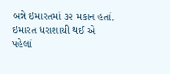બન્ને ઇમારતમાં ૩૨ મકાન હતાં. ઇમારત ધરાશાયી થઈ એ પહેલાં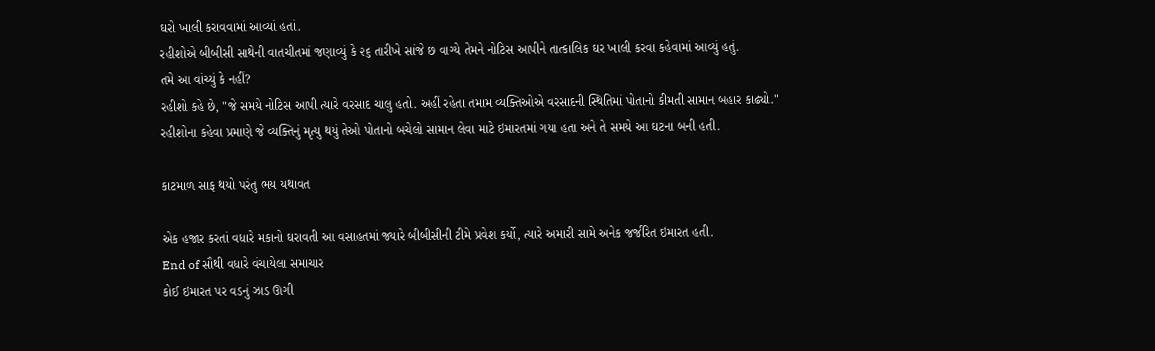ઘરો ખાલી કરાવવામાં આવ્યાં હતાં.
રહીશોએ બીબીસી સાથેની વાતચીતમાં જણાવ્યું કે ૨૬ તારીખે સાંજે છ વાગ્યે તેમને નોટિસ આપીને તાત્કાલિક ઘર ખાલી કરવા કહેવામાં આવ્યું હતું.
તમે આ વાંચ્યું કે નહીં?
રહીશો કહે છે, "જે સમયે નોટિસ આપી ત્યારે વરસાદ ચાલુ હતો. અહીં રહેતા તમામ વ્યક્તિઓએ વરસાદની સ્થિતિમાં પોતાનો કીમતી સામાન બહાર કાઢ્યો."
રહીશોના કહેવા પ્રમાણે જે વ્યક્તિનું મૃત્યુ થયું તેઓ પોતાનો બચેલો સામાન લેવા માટે ઇમારતમાં ગયા હતા અને તે સમયે આ ઘટના બની હતી.

કાટમાળ સાફ થયો પરંતુ ભય યથાવત

એક હજાર કરતાં વધારે મકાનો ઘરાવતી આ વસાહતમાં જ્યારે બીબીસીની ટીમે પ્રવેશ કર્યો, ત્યારે અમારી સામે અનેક જર્જરિત ઇમારત હતી.
End of સૌથી વધારે વંચાયેલા સમાચાર
કોઈ ઇમારત પર વડનું ઝાડ ઊગી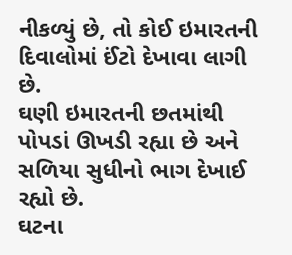નીકળ્યું છે, તો કોઈ ઇમારતની દિવાલોમાં ઈંટો દેખાવા લાગી છે.
ઘણી ઇમારતની છતમાંથી પોપડાં ઊખડી રહ્યા છે અને સળિયા સુધીનો ભાગ દેખાઈ રહ્યો છે.
ઘટના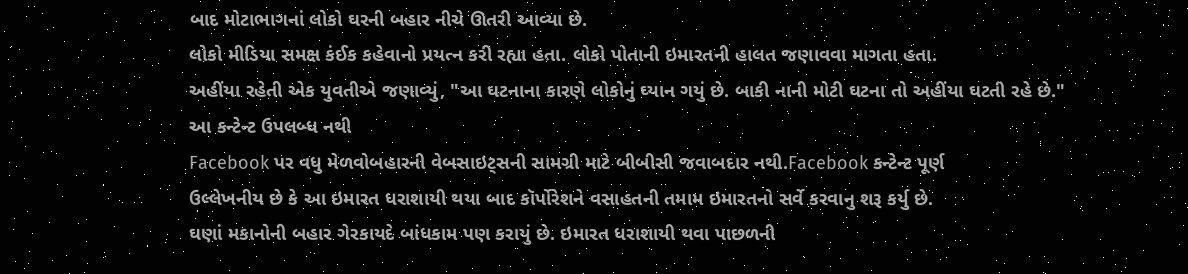બાદ મોટાભાગનાં લોકો ઘરની બહાર નીચે ઊતરી આવ્યા છે.
લોકો મીડિયા સમક્ષ કંઈક કહેવાનો પ્રયત્ન કરી રહ્યા હતા. લોકો પોતાની ઇમારતની હાલત જણાવવા માગતા હતા.
અહીંયા રહેતી એક યુવતીએ જણાવ્યું, "આ ઘટનાના કારણે લોકોનું ઘ્યાન ગયું છે. બાકી નાની મોટી ઘટના તો અહીંયા ઘટતી રહે છે."
આ કન્ટેન્ટ ઉપલબ્ધ નથી
Facebook પર વધુ મેળવોબહારની વેબસાઇટ્સની સામગ્રી માટે બીબીસી જવાબદાર નથી.Facebook કન્ટેન્ટ પૂર્ણ
ઉલ્લેખનીય છે કે આ ઇમારત ધરાશાયી થયા બાદ કૉર્પોરેશને વસાહતની તમામ ઇમારતનો સર્વે કરવાનુ શરૂ કર્યુ છે.
ઘણાં મકાનોની બહાર ગેરકાયદે બાંધકામ પણ કરાયું છે. ઇમારત ધરાશાયી થવા પાછળની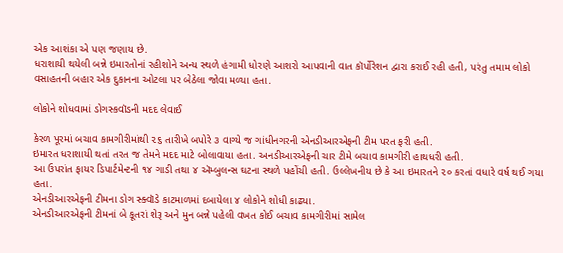એક આશંકા એ પણ જણાય છે.
ધરાશાયી થયેલી બન્ને ઇમારતોનાં રહીશોને અન્ય સ્થળે હંગામી ધોરણે આશરો આપવાની વાત કૉર્પોરેશન દ્વારા કરાઈ રહી હતી, પરંતુ તમામ લોકો વસાહતની બહાર એક દુકાનના ઓટલા પર બેઠેલા જોવા મળ્યા હતા.

લોકોને શોધવામાં ડોગસ્કવૉડની મદદ લેવાઈ

કેરળ પૂરમાં બચાવ કામગીરીમાંથી ૨૬ તારીખે બપોરે ૩ વાગ્યે જ ગાંધીનગરની એનડીઆરએફની ટીમ પરત ફરી હતી.
ઇમારત ધરાશાયી થતાં તરત જ તેમને મદદ માટે બોલાવાયા હતા. અનડીઆરએફની ચાર ટીમે બચાવ કામગીરી હાથધરી હતી.
આ ઉપરાંત ફાયર ડિપાર્ટમેન્ટની ૧૪ ગાડી તથા ૪ ઍમ્બુલન્સ ઘટના સ્થળે પહોંચી હતી. ઉલ્લેખનીય છે કે આ ઇમારતને ૨૦ કરતાં વધારે વર્ષ થઈ ગયા હતા.
એનડીઆરએફની ટીમના ડોગ સ્ક્વૉડે કાટમાળમાં દબાયેલા ૪ લોકોને શોધી કાઢ્યા.
એનડીઆરએફની ટીમનાં બે કૂતરાં શેરૂ અને મુન બન્ને પહેલી વખત કોઈ બચાવ કામગીરીમાં સામેલ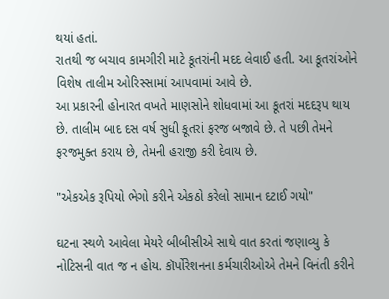થયાં હતાં.
રાતથી જ બચાવ કામગીરી માટે કૂતરાંની મદદ લેવાઈ હતી. આ કૂતરાંઓને વિશેષ તાલીમ ઓરિસ્સામાં આપવામાં આવે છે.
આ પ્રકારની હોનારત વખતે માણસોને શોધવામાં આ કૂતરાં મદદરૂપ થાય છે. તાલીમ બાદ દસ વર્ષ સુધી કૂતરાં ફરજ બજાવે છે. તે પછી તેમને ફરજમુક્ત કરાય છે, તેમની હરાજી કરી દેવાય છે.

"એકએક રૂપિયો ભેગો કરીને એકઠો કરેલો સામાન દટાઈ ગયો"

ઘટના સ્થળે આવેલા મેયરે બીબીસીએ સાથે વાત કરતાં જણાવ્યુ કે નોટિસની વાત જ ન હોય. કૉર્પોરેશનના કર્મચારીઓએ તેમને વિનંતી કરીને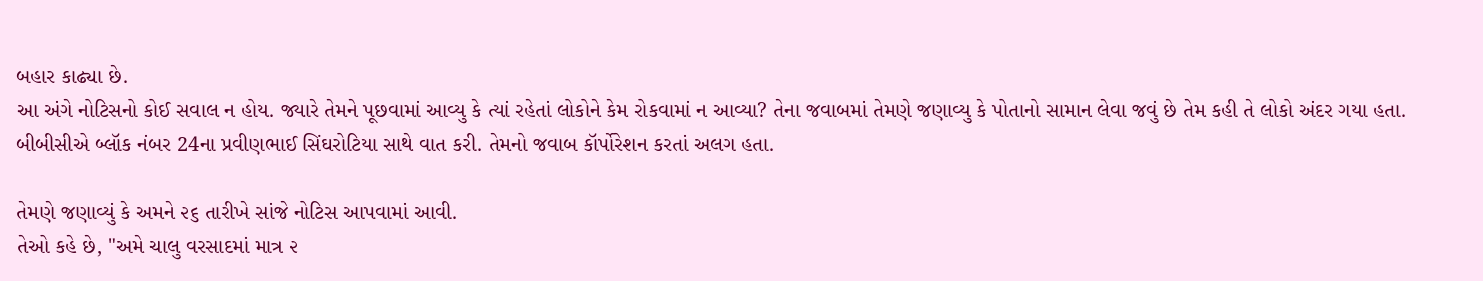બહાર કાઢ્યા છે.
આ અંગે નોટિસનો કોઈ સવાલ ન હોય. જ્યારે તેમને પૂછવામાં આવ્યુ કે ત્યાં રહેતાં લોકોને કેમ રોકવામાં ન આવ્યા? તેના જવાબમાં તેમણે જણાવ્યુ કે પોતાનો સામાન લેવા જવું છે તેમ કહી તે લોકો અંદર ગયા હતા.
બીબીસીએ બ્લૉક નંબર 24ના પ્રવીણભાઈ સિંઘરોટિયા સાથે વાત કરી. તેમનો જવાબ કૉર્પોરેશન કરતાં અલગ હતા.

તેમણે જણાવ્યું કે અમને ૨૬ તારીખે સાંજે નોટિસ આપવામાં આવી.
તેઓ કહે છે, "અમે ચાલુ વરસાદમાં માત્ર ૨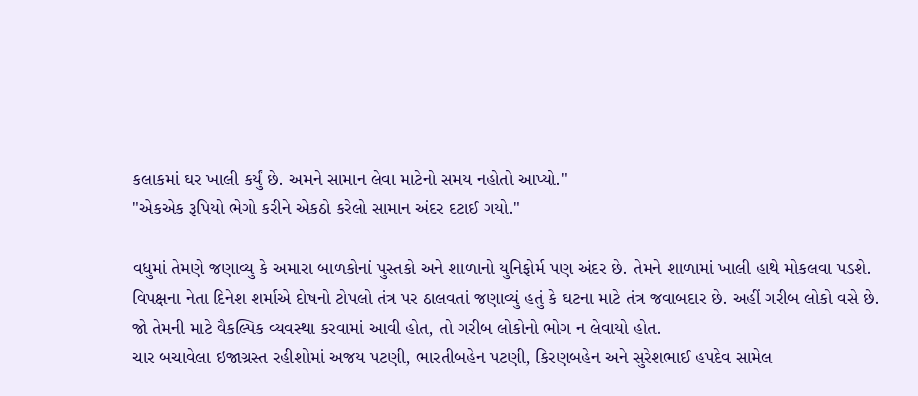કલાકમાં ઘર ખાલી કર્યું છે. અમને સામાન લેવા માટેનો સમય નહોતો આપ્યો."
"એકએક રૂપિયો ભેગો કરીને એકઠો કરેલો સામાન અંદર દટાઈ ગયો."

વધુમાં તેમણે જણાવ્યુ કે અમારા બાળકોનાં પુસ્તકો અને શાળાનો યુનિફોર્મ પણ અંદર છે. તેમને શાળામાં ખાલી હાથે મોકલવા પડશે.
વિપક્ષના નેતા દિનેશ શર્માએ દોષનો ટોપલો તંત્ર પર ઠાલવતાં જણાવ્યું હતું કે ઘટના માટે તંત્ર જવાબદાર છે. અહીં ગરીબ લોકો વસે છે.
જો તેમની માટે વૈકલ્પિક વ્યવસ્થા કરવામાં આવી હોત, તો ગરીબ લોકોનો ભોગ ન લેવાયો હોત.
ચાર બચાવેલા ઇજાગ્રસ્ત રહીશોમાં અજય પટણી, ભારતીબહેન પટણી, કિરણબહેન અને સુરેશભાઈ હપદેવ સામેલ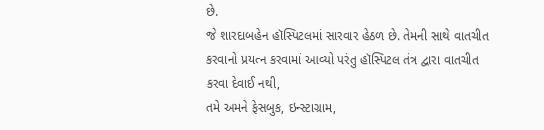છે.
જે શારદાબહેન હૉસ્પિટલમાં સારવાર હેઠળ છે. તેમની સાથે વાતચીત કરવાનો પ્રયત્ન કરવામાં આવ્યો પરંતુ હૉસ્પિટલ તંત્ર દ્વારા વાતચીત કરવા દેવાઈ નથી,
તમે અમને ફેસબુક, ઇન્સ્ટાગ્રામ,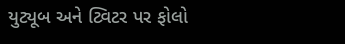યુટ્યૂબ અને ટ્વિટર પર ફોલો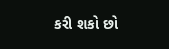કરી શકો છો